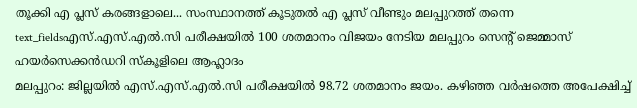തൂക്കി എ പ്ലസ് കരങ്ങളാലെ... സംസ്ഥാനത്ത് കൂടുതൽ എ പ്ലസ് വീണ്ടും മലപ്പുറത്ത് തന്നെ
text_fieldsഎസ്.എസ്.എൽ.സി പരീക്ഷയിൽ 100 ശതമാനം വിജയം നേടിയ മലപ്പുറം സെന്റ് ജെമ്മാസ് ഹയർസെക്കൻഡറി സ്കൂളിലെ ആഹ്ലാദം
മലപ്പുറം: ജില്ലയിൽ എസ്.എസ്.എൽ.സി പരീക്ഷയിൽ 98.72 ശതമാനം ജയം. കഴിഞ്ഞ വർഷത്തെ അപേക്ഷിച്ച്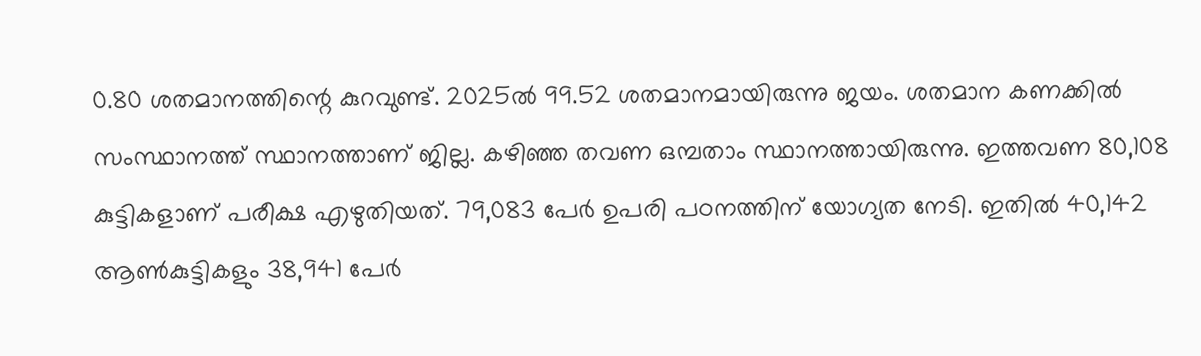0.80 ശതമാനത്തിന്റെ കുറവുണ്ട്. 2025ൽ 99.52 ശതമാനമായിരുന്നു ജയം. ശതമാന കണക്കിൽ സംസ്ഥാനത്ത് സ്ഥാനത്താണ് ജില്ല. കഴിഞ്ഞ തവണ ഒമ്പതാം സ്ഥാനത്തായിരുന്നു. ഇത്തവണ 80,108 കുട്ടികളാണ് പരീക്ഷ എഴുതിയത്. 79,083 പേർ ഉപരി പഠനത്തിന് യോഗ്യത നേടി. ഇതിൽ 40,142 ആൺകുട്ടികളും 38,941 പേർ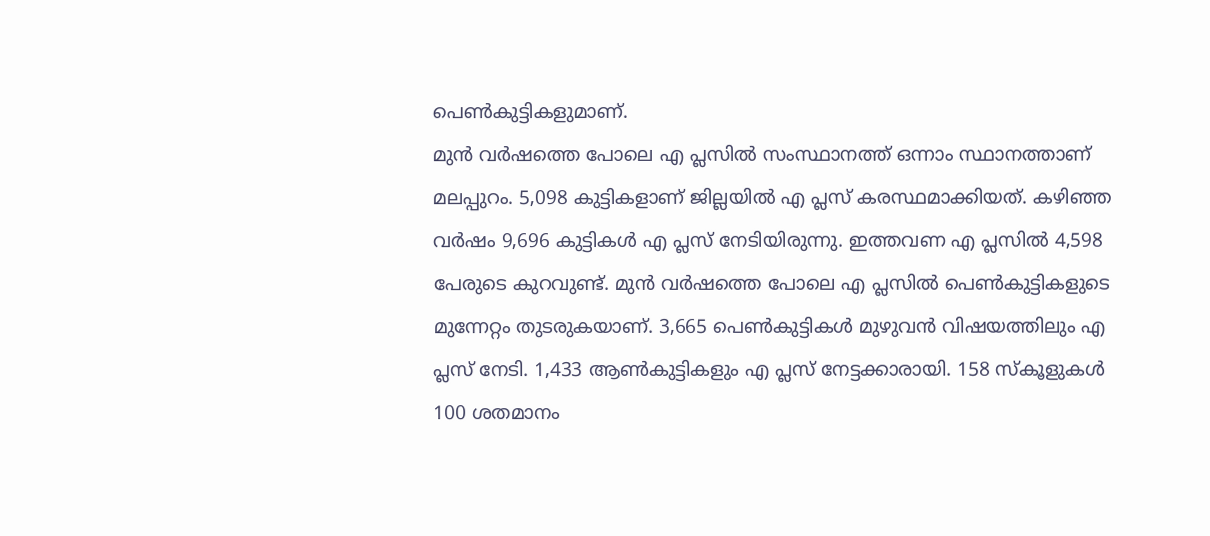പെൺകുട്ടികളുമാണ്.
മുൻ വർഷത്തെ പോലെ എ പ്ലസിൽ സംസ്ഥാനത്ത് ഒന്നാം സ്ഥാനത്താണ് മലപ്പുറം. 5,098 കുട്ടികളാണ് ജില്ലയിൽ എ പ്ലസ് കരസ്ഥമാക്കിയത്. കഴിഞ്ഞ വർഷം 9,696 കുട്ടികൾ എ പ്ലസ് നേടിയിരുന്നു. ഇത്തവണ എ പ്ലസിൽ 4,598 പേരുടെ കുറവുണ്ട്. മുൻ വർഷത്തെ പോലെ എ പ്ലസിൽ പെൺകുട്ടികളുടെ മുന്നേറ്റം തുടരുകയാണ്. 3,665 പെൺകുട്ടികൾ മുഴുവൻ വിഷയത്തിലും എ പ്ലസ് നേടി. 1,433 ആൺകുട്ടികളും എ പ്ലസ് നേട്ടക്കാരായി. 158 സ്കൂളുകൾ 100 ശതമാനം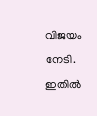വിജയം നേടി. ഇതിൽ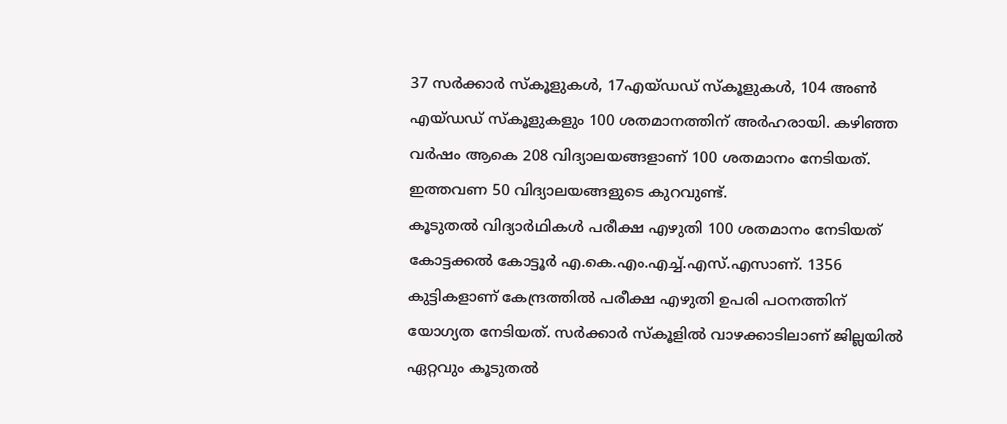37 സർക്കാർ സ്കൂളുകൾ, 17എയ്ഡഡ് സ്കൂളുകൾ, 104 അൺ എയ്ഡഡ് സ്കൂളുകളും 100 ശതമാനത്തിന് അർഹരായി. കഴിഞ്ഞ വർഷം ആകെ 208 വിദ്യാലയങ്ങളാണ് 100 ശതമാനം നേടിയത്. ഇത്തവണ 50 വിദ്യാലയങ്ങളുടെ കുറവുണ്ട്.
കൂടുതൽ വിദ്യാർഥികൾ പരീക്ഷ എഴുതി 100 ശതമാനം നേടിയത് കോട്ടക്കൽ കോട്ടൂർ എ.കെ.എം.എച്ച്.എസ്.എസാണ്. 1356 കുട്ടികളാണ് കേന്ദ്രത്തിൽ പരീക്ഷ എഴുതി ഉപരി പഠനത്തിന് യോഗ്യത നേടിയത്. സർക്കാർ സ്കൂളിൽ വാഴക്കാടിലാണ് ജില്ലയിൽ ഏറ്റവും കൂടുതൽ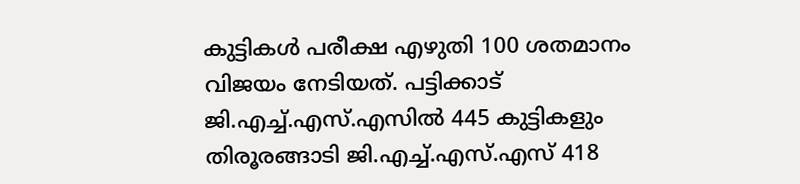കുട്ടികൾ പരീക്ഷ എഴുതി 100 ശതമാനം വിജയം നേടിയത്. പട്ടിക്കാട് ജി.എച്ച്.എസ്.എസിൽ 445 കുട്ടികളും തിരൂരങ്ങാടി ജി.എച്ച്.എസ്.എസ് 418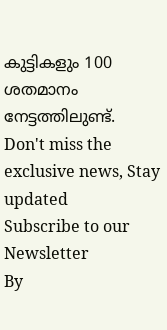കുട്ടികളും 100 ശതമാനം നേട്ടത്തിലുണ്ട്.
Don't miss the exclusive news, Stay updated
Subscribe to our Newsletter
By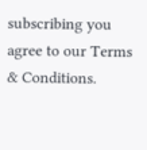subscribing you agree to our Terms & Conditions.